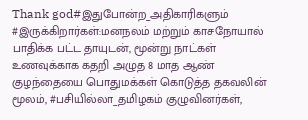Thank god#இதுபோன்ற_அதிகாரிகளும் #இருக்கிறார்கள்:மனநலம் மற்றும் காசநோயால் பாதிக்க பட்ட தாயுடன், மூன்று நாட்கள் உணவுக்காக கதறி அழுத 8 மாத ஆண் குழந்தையை பொதுமக்கள் கொடுத்த தகவலின் மூலம், #பசியில்லா_தமிழகம் குழுவினர்கள்,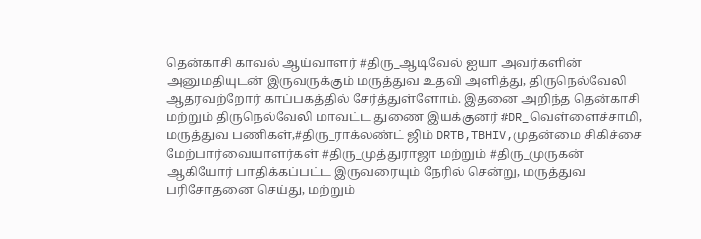தென்காசி காவல் ஆய்வாளர் #திரு_ஆடிவேல் ஐயா அவர்களின் அனுமதியுடன் இருவருக்கும் மருத்துவ உதவி அளித்து, திருநெல்வேலி ஆதரவற்றோர் காப்பகத்தில் சேர்த்துள்ளோம். இதனை அறிந்த தென்காசி மற்றும் திருநெல்வேலி மாவட்ட துணை இயக்குனர் #DR_வெள்ளைச்சாமி, மருத்துவ பணிகள்,#திரு_ராக்லண்ட் ஜிம் DRTB,TBHIV,முதன்மை சிகிச்சை மேற்பார்வையாளர்கள் #திரு_முத்துராஜா மற்றும் #திரு_முருகன் ஆகியோர் பாதிக்கப்பட்ட இருவரையும் நேரில் சென்று, மருத்துவ பரிசோதனை செய்து, மற்றும்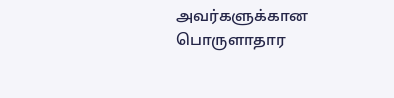அவர்களுக்கான பொருளாதார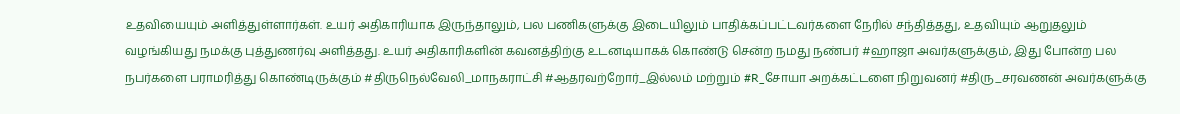உதவியையும் அளித்துள்ளார்கள். உயர் அதிகாரியாக இருந்தாலும், பல பணிகளுக்கு இடையிலும் பாதிக்கப்பட்டவர்களை நேரில் சந்தித்தது, உதவியும் ஆறுதலும் வழங்கியது நமக்கு புத்துணர்வு அளித்தது. உயர் அதிகாரிகளின் கவனத்திற்கு உடனடியாகக் கொண்டு சென்ற நமது நண்பர் #ஹாஜா அவர்களுக்கும், இது போன்ற பல நபர்களை பராமரித்து கொண்டிருக்கும் #திருநெல்வேலி_மாநகராட்சி #ஆதரவற்றோர்_இல்லம் மற்றும் #R_சோயா அறக்கட்டளை நிறுவனர் #திரு_சரவணன் அவர்களுக்கு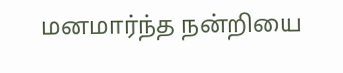மனமார்ந்த நன்றியை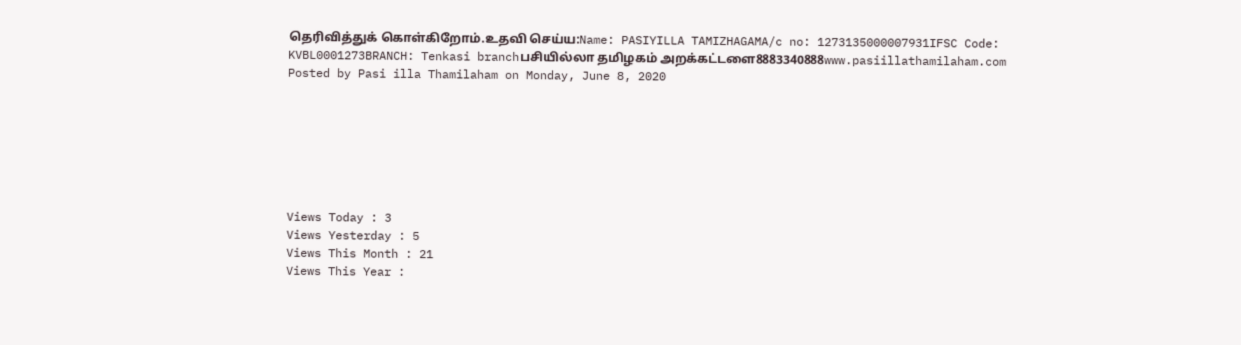தெரிவித்துக் கொள்கிறோம்.உதவி செய்ய:Name: PASIYILLA TAMIZHAGAMA/c no: 1273135000007931IFSC Code: KVBL0001273BRANCH: Tenkasi branchபசியில்லா தமிழகம் அறக்கட்டளை8883340888www.pasiillathamilaham.com
Posted by Pasi illa Thamilaham on Monday, June 8, 2020







Views Today : 3
Views Yesterday : 5
Views This Month : 21
Views This Year :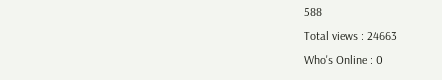588
Total views : 24663
Who's Online : 0